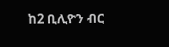ከ2 ቢሊዮን ብር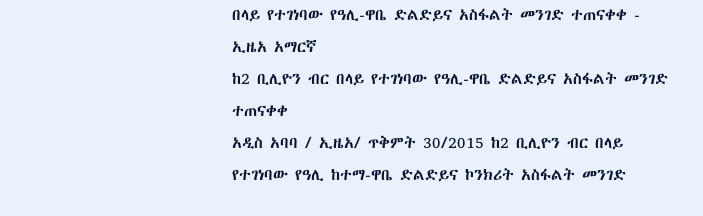በላይ የተገነባው የዓሊ-ዋቤ ድልድይና አስፋልት መንገድ ተጠናቀቀ - ኢዜአ አማርኛ
ከ2 ቢሊዮን ብር በላይ የተገነባው የዓሊ-ዋቤ ድልድይና አስፋልት መንገድ ተጠናቀቀ
አዲስ አባባ / ኢዜአ/ ጥቅምት 30/2015 ከ2 ቢሊዮን ብር በላይ የተገነባው የዓሊ ከተማ-ዋቤ ድልድይና ኮንክሪት አስፋልት መንገድ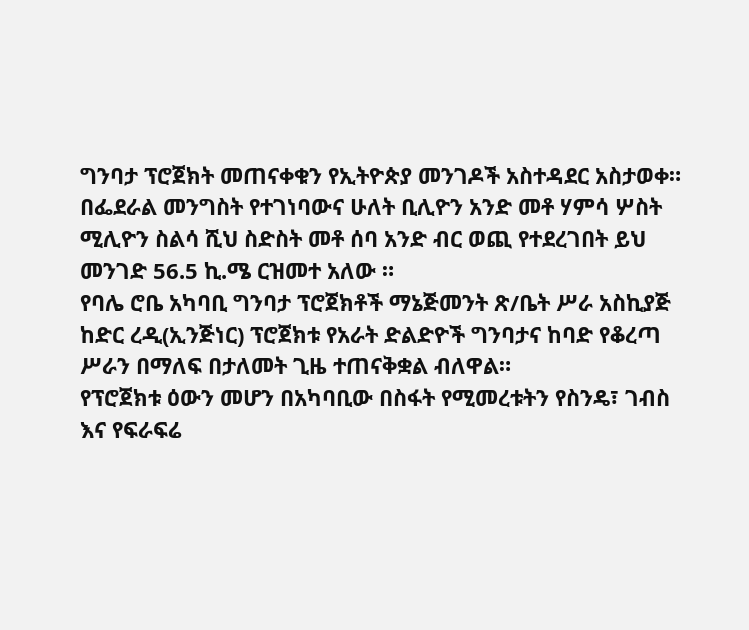ግንባታ ፕሮጀክት መጠናቀቁን የኢትዮጵያ መንገዶች አስተዳደር አስታወቀ።
በፌደራል መንግስት የተገነባውና ሁለት ቢሊዮን አንድ መቶ ሃምሳ ሦስት ሚሊዮን ስልሳ ሺህ ስድስት መቶ ሰባ አንድ ብር ወጪ የተደረገበት ይህ መንገድ 56.5 ኪ.ሜ ርዝመተ አለው ።
የባሌ ሮቤ አካባቢ ግንባታ ፕሮጀክቶች ማኔጅመንት ጽ/ቤት ሥራ አስኪያጅ ከድር ረዲ(ኢንጅነር) ፕሮጀክቱ የአራት ድልድዮች ግንባታና ከባድ የቆረጣ ሥራን በማለፍ በታለመት ጊዜ ተጠናቅቋል ብለዋል።
የፕሮጀክቱ ዕውን መሆን በአካባቢው በስፋት የሚመረቱትን የስንዴ፣ ገብስ እና የፍራፍሬ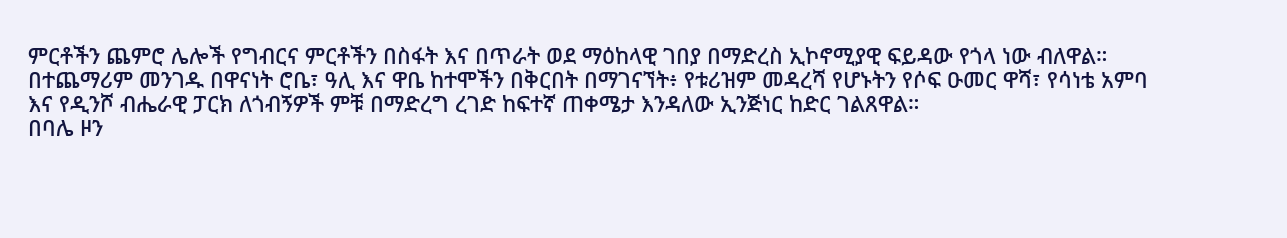ምርቶችን ጨምሮ ሌሎች የግብርና ምርቶችን በስፋት እና በጥራት ወደ ማዕከላዊ ገበያ በማድረስ ኢኮኖሚያዊ ፍይዳው የጎላ ነው ብለዋል።
በተጨማሪም መንገዱ በዋናነት ሮቤ፣ ዓሊ እና ዋቤ ከተሞችን በቅርበት በማገናኘት፥ የቱሪዝም መዳረሻ የሆኑትን የሶፍ ዑመር ዋሻ፣ የሳነቴ አምባ እና የዲንሾ ብሔራዊ ፓርክ ለጎብኝዎች ምቹ በማድረግ ረገድ ከፍተኛ ጠቀሜታ እንዳለው ኢንጅነር ከድር ገልጸዋል።
በባሌ ዞን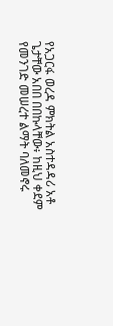የአጋርፋ ወረዳ ምክትል አስተዳዳሪ አቶ ጌታቸው አበበ በበኩላቸው፥ ከዚህ ቀደም የመንገድ መሠረተ ልማት ባለመኖሩ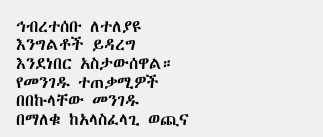ኅብረተሰቡ ለተለያዩ እንግልቶች ይዳረግ እንደነበር አስታውሰዋል።
የመንገዱ ተጠቃሚዎች በበኩላቸው መንገዱ በማለቁ ከአላስፈላጊ ወጪና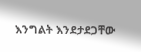እንግልት እንደታደጋቸው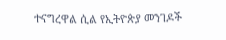ተናግረዋል ሲል የኢትዮጵያ መንገዶች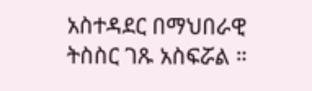አስተዳደር በማህበራዊ ትስስር ገጹ አስፍሯል ።